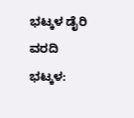ಭಟ್ಕಳ ಡೈರಿ ವರದಿ
ಭಟ್ಕಳ: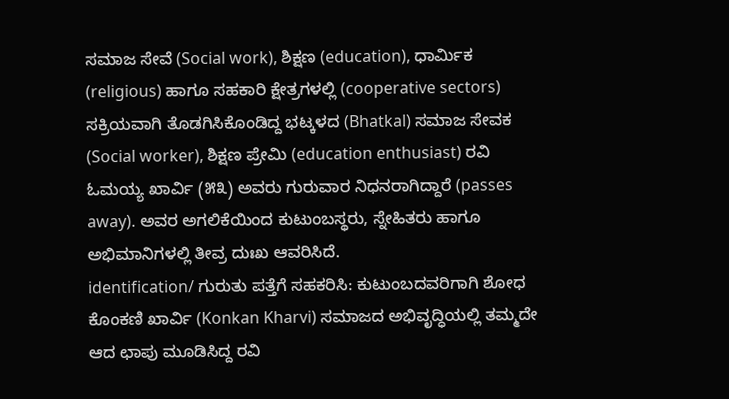ಸಮಾಜ ಸೇವೆ (Social work), ಶಿಕ್ಷಣ (education), ಧಾರ್ಮಿಕ (religious) ಹಾಗೂ ಸಹಕಾರಿ ಕ್ಷೇತ್ರಗಳಲ್ಲಿ (cooperative sectors) ಸಕ್ರಿಯವಾಗಿ ತೊಡಗಿಸಿಕೊಂಡಿದ್ದ ಭಟ್ಕಳದ (Bhatkal) ಸಮಾಜ ಸೇವಕ (Social worker), ಶಿಕ್ಷಣ ಪ್ರೇಮಿ (education enthusiast) ರವಿ ಓಮಯ್ಯ ಖಾರ್ವಿ (೫೩) ಅವರು ಗುರುವಾರ ನಿಧನರಾಗಿದ್ದಾರೆ (passes away). ಅವರ ಅಗಲಿಕೆಯಿಂದ ಕುಟುಂಬಸ್ಥರು, ಸ್ನೇಹಿತರು ಹಾಗೂ ಅಭಿಮಾನಿಗಳಲ್ಲಿ ತೀವ್ರ ದುಃಖ ಆವರಿಸಿದೆ.
identification/ ಗುರುತು ಪತ್ತೆಗೆ ಸಹಕರಿಸಿ: ಕುಟುಂಬದವರಿಗಾಗಿ ಶೋಧ
ಕೊಂಕಣಿ ಖಾರ್ವಿ (Konkan Kharvi) ಸಮಾಜದ ಅಭಿವೃದ್ಧಿಯಲ್ಲಿ ತಮ್ಮದೇ ಆದ ಛಾಪು ಮೂಡಿಸಿದ್ದ ರವಿ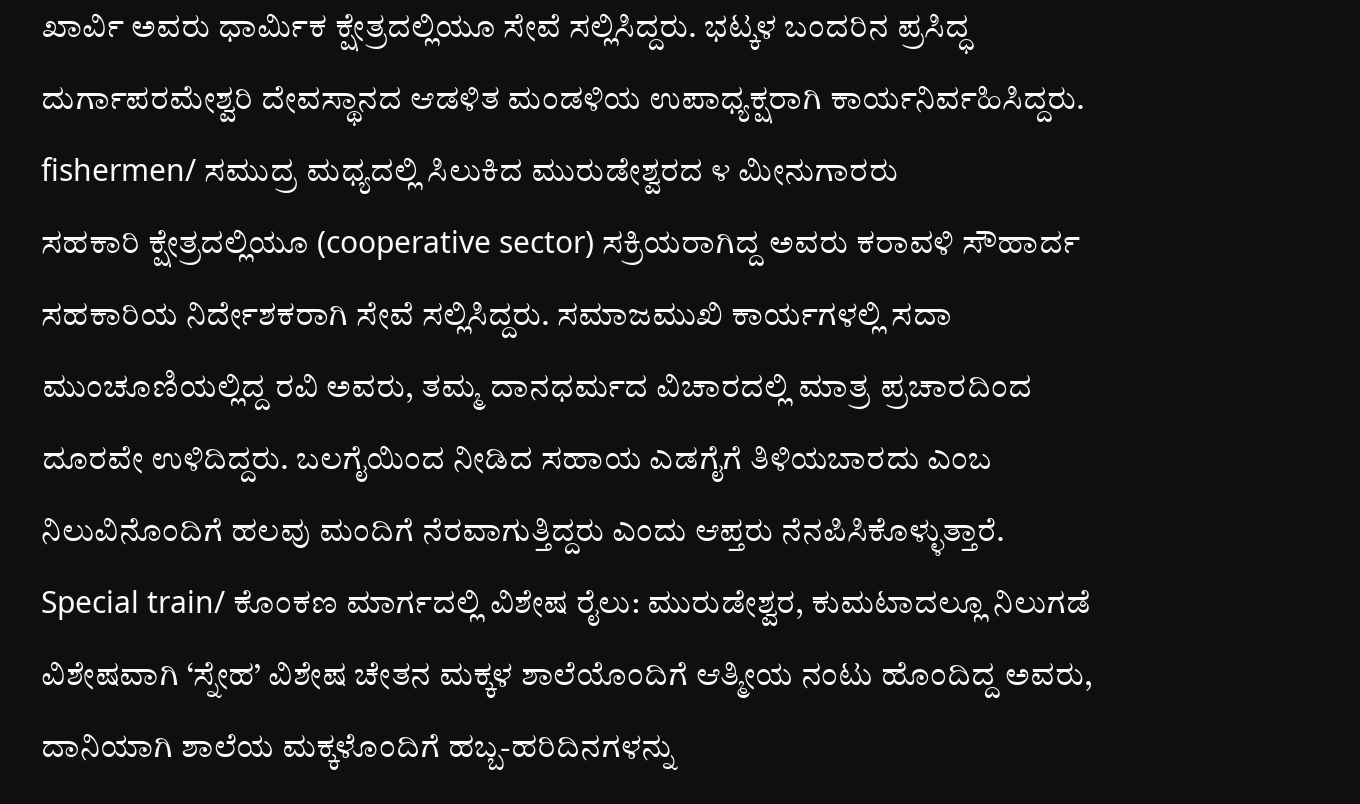ಖಾರ್ವಿ ಅವರು ಧಾರ್ಮಿಕ ಕ್ಷೇತ್ರದಲ್ಲಿಯೂ ಸೇವೆ ಸಲ್ಲಿಸಿದ್ದರು. ಭಟ್ಕಳ ಬಂದರಿನ ಪ್ರಸಿದ್ಧ ದುರ್ಗಾಪರಮೇಶ್ವರಿ ದೇವಸ್ಥಾನದ ಆಡಳಿತ ಮಂಡಳಿಯ ಉಪಾಧ್ಯಕ್ಷರಾಗಿ ಕಾರ್ಯನಿರ್ವಹಿಸಿದ್ದರು.
fishermen/ ಸಮುದ್ರ ಮಧ್ಯದಲ್ಲಿ ಸಿಲುಕಿದ ಮುರುಡೇಶ್ವರದ ೪ ಮೀನುಗಾರರು
ಸಹಕಾರಿ ಕ್ಷೇತ್ರದಲ್ಲಿಯೂ (cooperative sector) ಸಕ್ರಿಯರಾಗಿದ್ದ ಅವರು ಕರಾವಳಿ ಸೌಹಾರ್ದ ಸಹಕಾರಿಯ ನಿರ್ದೇಶಕರಾಗಿ ಸೇವೆ ಸಲ್ಲಿಸಿದ್ದರು. ಸಮಾಜಮುಖಿ ಕಾರ್ಯಗಳಲ್ಲಿ ಸದಾ ಮುಂಚೂಣಿಯಲ್ಲಿದ್ದ ರವಿ ಅವರು, ತಮ್ಮ ದಾನಧರ್ಮದ ವಿಚಾರದಲ್ಲಿ ಮಾತ್ರ ಪ್ರಚಾರದಿಂದ ದೂರವೇ ಉಳಿದಿದ್ದರು. ಬಲಗೈಯಿಂದ ನೀಡಿದ ಸಹಾಯ ಎಡಗೈಗೆ ತಿಳಿಯಬಾರದು ಎಂಬ ನಿಲುವಿನೊಂದಿಗೆ ಹಲವು ಮಂದಿಗೆ ನೆರವಾಗುತ್ತಿದ್ದರು ಎಂದು ಆಪ್ತರು ನೆನಪಿಸಿಕೊಳ್ಳುತ್ತಾರೆ.
Special train/ ಕೊಂಕಣ ಮಾರ್ಗದಲ್ಲಿ ವಿಶೇಷ ರೈಲು: ಮುರುಡೇಶ್ವರ, ಕುಮಟಾದಲ್ಲೂ ನಿಲುಗಡೆ
ವಿಶೇಷವಾಗಿ ‘ಸ್ನೇಹ’ ವಿಶೇಷ ಚೇತನ ಮಕ್ಕಳ ಶಾಲೆಯೊಂದಿಗೆ ಆತ್ಮೀಯ ನಂಟು ಹೊಂದಿದ್ದ ಅವರು, ದಾನಿಯಾಗಿ ಶಾಲೆಯ ಮಕ್ಕಳೊಂದಿಗೆ ಹಬ್ಬ-ಹರಿದಿನಗಳನ್ನು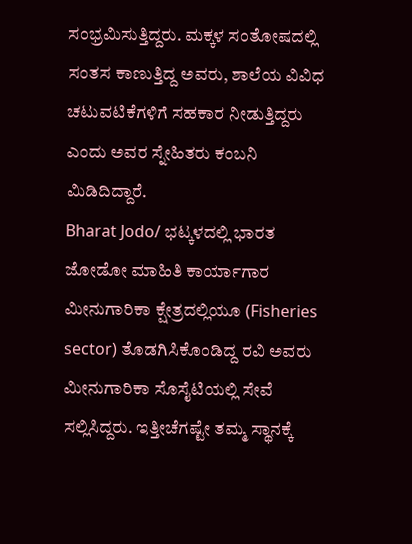ಸಂಭ್ರಮಿಸುತ್ತಿದ್ದರು. ಮಕ್ಕಳ ಸಂತೋಷದಲ್ಲಿ ಸಂತಸ ಕಾಣುತ್ತಿದ್ದ ಅವರು, ಶಾಲೆಯ ವಿವಿಧ ಚಟುವಟಿಕೆಗಳಿಗೆ ಸಹಕಾರ ನೀಡುತ್ತಿದ್ದರು ಎಂದು ಅವರ ಸ್ನೇಹಿತರು ಕಂಬನಿ ಮಿಡಿದಿದ್ದಾರೆ.
Bharat Jodo/ ಭಟ್ಕಳದಲ್ಲಿ ಭಾರತ ಜೋಡೋ ಮಾಹಿತಿ ಕಾರ್ಯಾಗಾರ
ಮೀನುಗಾರಿಕಾ ಕ್ಷೇತ್ರದಲ್ಲಿಯೂ (Fisheries sector) ತೊಡಗಿಸಿಕೊಂಡಿದ್ದ ರವಿ ಅವರು ಮೀನುಗಾರಿಕಾ ಸೊಸೈಟಿಯಲ್ಲಿ ಸೇವೆ ಸಲ್ಲಿಸಿದ್ದರು. ಇತ್ತೀಚೆಗಷ್ಟೇ ತಮ್ಮ ಸ್ಥಾನಕ್ಕೆ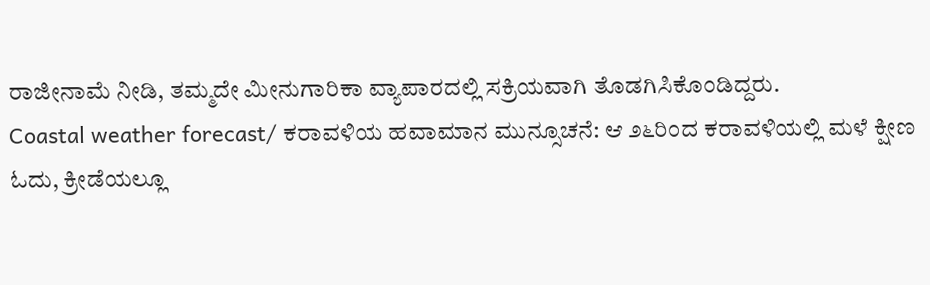ರಾಜೀನಾಮೆ ನೀಡಿ, ತಮ್ಮದೇ ಮೀನುಗಾರಿಕಾ ವ್ಯಾಪಾರದಲ್ಲಿ ಸಕ್ರಿಯವಾಗಿ ತೊಡಗಿಸಿಕೊಂಡಿದ್ದರು.
Coastal weather forecast/ ಕರಾವಳಿಯ ಹವಾಮಾನ ಮುನ್ಸೂಚನೆ: ಆ ೨೬ರಿಂದ ಕರಾವಳಿಯಲ್ಲಿ ಮಳೆ ಕ್ಷೀಣ
ಓದು, ಕ್ರೀಡೆಯಲ್ಲೂ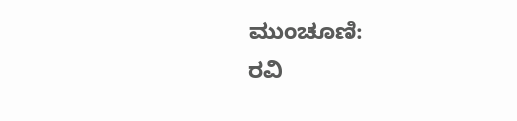ಮುಂಚೂಣಿ:
ರವಿ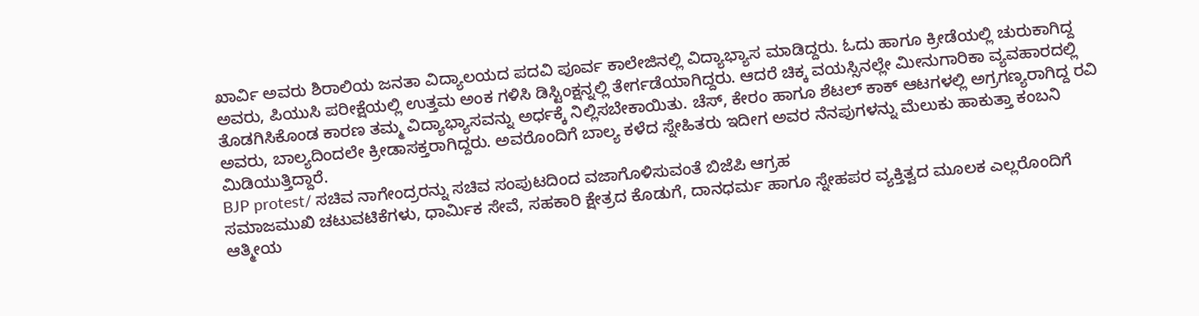ಖಾರ್ವಿ ಅವರು ಶಿರಾಲಿಯ ಜನತಾ ವಿದ್ಯಾಲಯದ ಪದವಿ ಪೂರ್ವ ಕಾಲೇಜಿನಲ್ಲಿ ವಿದ್ಯಾಭ್ಯಾಸ ಮಾಡಿದ್ದರು. ಓದು ಹಾಗೂ ಕ್ರೀಡೆಯಲ್ಲಿ ಚುರುಕಾಗಿದ್ದ ಅವರು, ಪಿಯುಸಿ ಪರೀಕ್ಷೆಯಲ್ಲಿ ಉತ್ತಮ ಅಂಕ ಗಳಿಸಿ ಡಿಸ್ಟಿಂಕ್ಷನ್ನಲ್ಲಿ ತೇರ್ಗಡೆಯಾಗಿದ್ದರು. ಆದರೆ ಚಿಕ್ಕ ವಯಸ್ಸಿನಲ್ಲೇ ಮೀನುಗಾರಿಕಾ ವ್ಯವಹಾರದಲ್ಲಿ ತೊಡಗಿಸಿಕೊಂಡ ಕಾರಣ ತಮ್ಮ ವಿದ್ಯಾಭ್ಯಾಸವನ್ನು ಅರ್ಧಕ್ಕೆ ನಿಲ್ಲಿಸಬೇಕಾಯಿತು. ಚೆಸ್, ಕೇರಂ ಹಾಗೂ ಶೆಟಲ್ ಕಾಕ್ ಆಟಗಳಲ್ಲಿ ಅಗ್ರಗಣ್ಯರಾಗಿದ್ದ ರವಿ ಅವರು, ಬಾಲ್ಯದಿಂದಲೇ ಕ್ರೀಡಾಸಕ್ತರಾಗಿದ್ದರು. ಅವರೊಂದಿಗೆ ಬಾಲ್ಯ ಕಳೆದ ಸ್ನೇಹಿತರು ಇದೀಗ ಅವರ ನೆನಪುಗಳನ್ನು ಮೆಲುಕು ಹಾಕುತ್ತಾ ಕಂಬನಿ ಮಿಡಿಯುತ್ತಿದ್ದಾರೆ.
BJP protest/ ಸಚಿವ ನಾಗೇಂದ್ರರನ್ನು ಸಚಿವ ಸಂಪುಟದಿಂದ ವಜಾಗೊಳಿಸುವಂತೆ ಬಿಜೆಪಿ ಆಗ್ರಹ
ಸಮಾಜಮುಖಿ ಚಟುವಟಿಕೆಗಳು, ಧಾರ್ಮಿಕ ಸೇವೆ, ಸಹಕಾರಿ ಕ್ಷೇತ್ರದ ಕೊಡುಗೆ, ದಾನಧರ್ಮ ಹಾಗೂ ಸ್ನೇಹಪರ ವ್ಯಕ್ತಿತ್ವದ ಮೂಲಕ ಎಲ್ಲರೊಂದಿಗೆ ಆತ್ಮೀಯ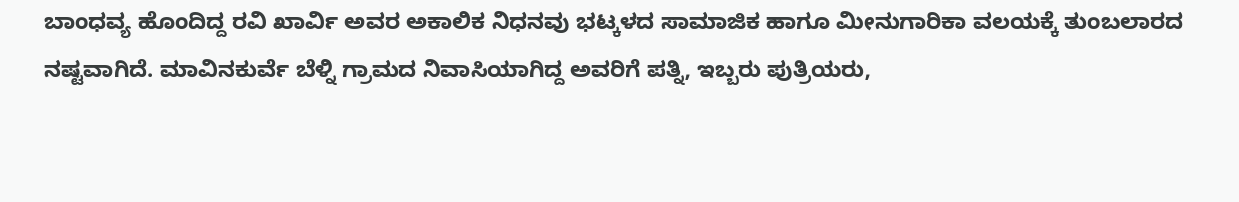ಬಾಂಧವ್ಯ ಹೊಂದಿದ್ದ ರವಿ ಖಾರ್ವಿ ಅವರ ಅಕಾಲಿಕ ನಿಧನವು ಭಟ್ಕಳದ ಸಾಮಾಜಿಕ ಹಾಗೂ ಮೀನುಗಾರಿಕಾ ವಲಯಕ್ಕೆ ತುಂಬಲಾರದ ನಷ್ಟವಾಗಿದೆ. ಮಾವಿನಕುರ್ವೆ ಬೆಳ್ನಿ ಗ್ರಾಮದ ನಿವಾಸಿಯಾಗಿದ್ದ ಅವರಿಗೆ ಪತ್ನಿ, ಇಬ್ಬರು ಪುತ್ರಿಯರು,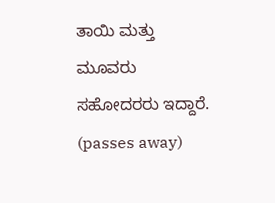ತಾಯಿ ಮತ್ತು ಮೂವರು ಸಹೋದರರು ಇದ್ದಾರೆ. (passes away)